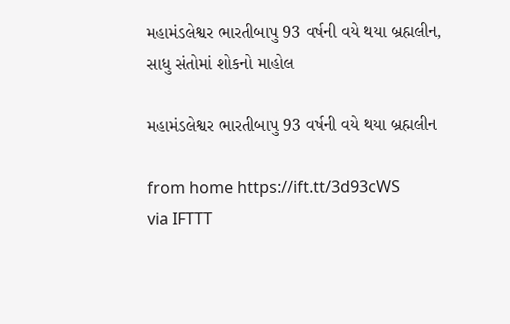મહામંડલેશ્વર ભારતીબાપુ 93 વર્ષની વયે થયા બ્રહ્મલીન, સાધુ સંતોમાં શોકનો માહોલ

મહામંડલેશ્વર ભારતીબાપુ 93 વર્ષની વયે થયા બ્રહ્મલીન

from home https://ift.tt/3d93cWS
via IFTTT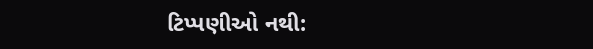ટિપ્પણીઓ નથી: